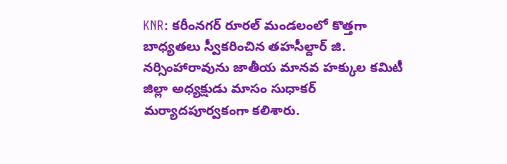KNR: కరీంనగర్ రూరల్ మండలంలో కొత్తగా బాధ్యతలు స్వీకరించిన తహసీల్దార్ జి. నర్సింహారావును జాతీయ మానవ హక్కుల కమిటీ జిల్లా అధ్యక్షుడు మాసం సుధాకర్ మర్యాదపూర్వకంగా కలిశారు.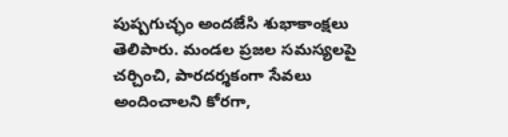పుష్పగుచ్ఛం అందజేసి శుభాకాంక్షలు తెలిపారు. మండల ప్రజల సమస్యలపై చర్చించి, పారదర్శకంగా సేవలు అందించాలని కోరగా,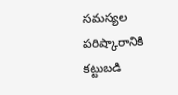సమస్యల పరిష్కారానికి కట్టుబడి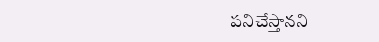పనిచేస్తానని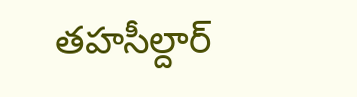తహసీల్దార్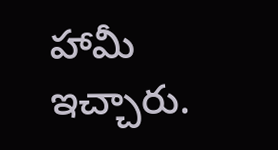హామీ ఇచ్చారు.